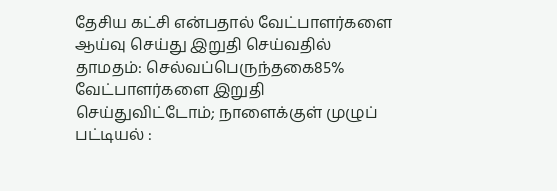தேசிய கட்சி என்பதால் வேட்பாளர்களை ஆய்வு செய்து இறுதி செய்வதில் தாமதம்: செல்வப்பெருந்தகை85% வேட்பாளர்களை இறுதி செய்துவிட்டோம்; நாளைக்குள் முழுப் பட்டியல் :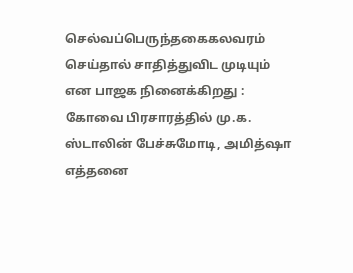செல்வப்பெருந்தகைகலவரம் செய்தால் சாதித்துவிட முடியும் என பாஜக நினைக்கிறது : கோவை பிரசாரத்தில் மு.க. ஸ்டாலின் பேச்சுமோடி, அமித்ஷா எத்தனை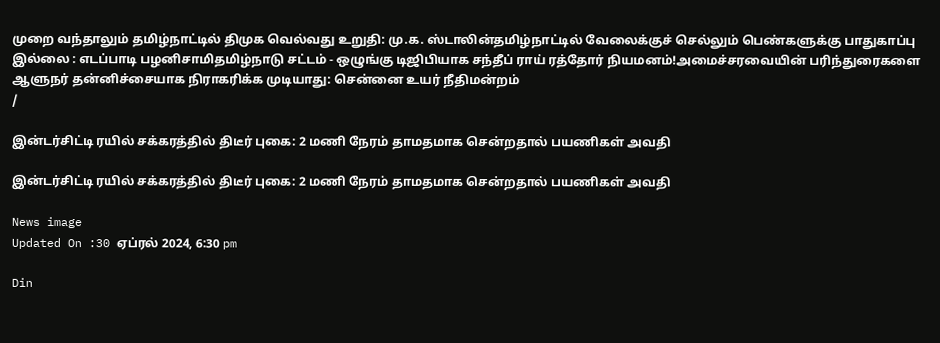முறை வந்தாலும் தமிழ்நாட்டில் திமுக வெல்வது உறுதி: மு.க. ஸ்டாலின்தமிழ்நாட்டில் வேலைக்குச் செல்லும் பெண்களுக்கு பாதுகாப்பு இல்லை : எடப்பாடி பழனிசாமிதமிழ்நாடு சட்டம் - ஒழுங்கு டிஜிபியாக சந்தீப் ராய் ரத்தோர் நியமனம்!அமைச்சரவையின் பரிந்துரைகளை ஆளுநர் தன்னிச்சையாக நிராகரிக்க முடியாது: சென்னை உயர் நீதிமன்றம்
/

இன்டர்சிட்டி ரயில் சக்கரத்தில் திடீர் புகை: 2 மணி நேரம் தாமதமாக சென்றதால் பயணிகள் அவதி

இன்டர்சிட்டி ரயில் சக்கரத்தில் திடீர் புகை: 2 மணி நேரம் தாமதமாக சென்றதால் பயணிகள் அவதி

News image
Updated On :30 ஏப்ரல் 2024, 6:30 pm

Din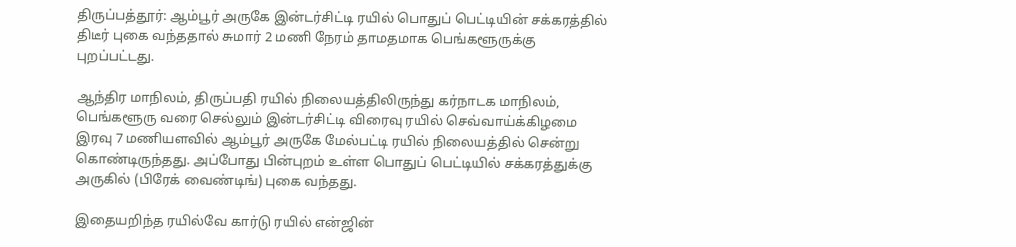திருப்பத்தூர்: ஆம்பூர் அருகே இன்டர்சிட்டி ரயில் பொதுப் பெட்டியின் சக்கரத்தில் திடீர் புகை வந்ததால் சுமார் 2 மணி நேரம் தாமதமாக பெங்களூருக்கு புறப்பட்டது.

ஆந்திர மாநிலம், திருப்பதி ரயில் நிலையத்திலிருந்து கர்நாடக மாநிலம், பெங்களூரு வரை செல்லும் இன்டர்சிட்டி விரைவு ரயில் செவ்வாய்க்கிழமை இரவு 7 மணியளவில் ஆம்பூர் அருகே மேல்பட்டி ரயில் நிலையத்தில் சென்று கொண்டிருந்தது. அப்போது பின்புறம் உள்ள பொதுப் பெட்டியில் சக்கரத்துக்கு அருகில் (பிரேக் வைண்டிங்) புகை வந்தது.

இதையறிந்த ரயில்வே கார்டு ரயில் என்ஜின்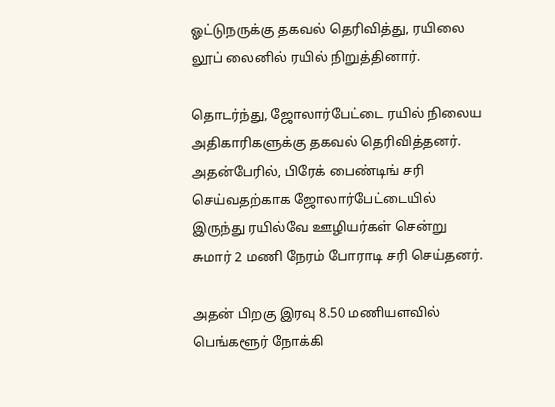ஓட்டுநருக்கு தகவல் தெரிவித்து, ரயிலை லூப் லைனில் ரயில் நிறுத்தினார்.

தொடர்ந்து, ஜோலார்பேட்டை ரயில் நிலைய அதிகாரிகளுக்கு தகவல் தெரிவித்தனர். அதன்பேரில், பிரேக் பைண்டிங் சரி செய்வதற்காக ஜோலார்பேட்டையில் இருந்து ரயில்வே ஊழியர்கள் சென்று சுமார் 2 மணி நேரம் போராடி சரி செய்தனர்.

அதன் பிறகு இரவு 8.50 மணியளவில் பெங்களூர் நோக்கி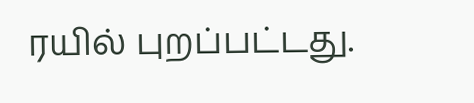ரயில் புறப்பட்டது.